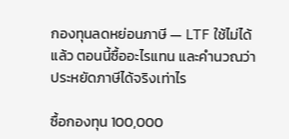กองทุนลดหย่อนภาษี — LTF ใช้ไม่ได้แล้ว ตอนนี้ซื้ออะไรแทน และคำนวณว่าประหยัดภาษีได้จริงเท่าไร

ซื้อกองทุน 100,000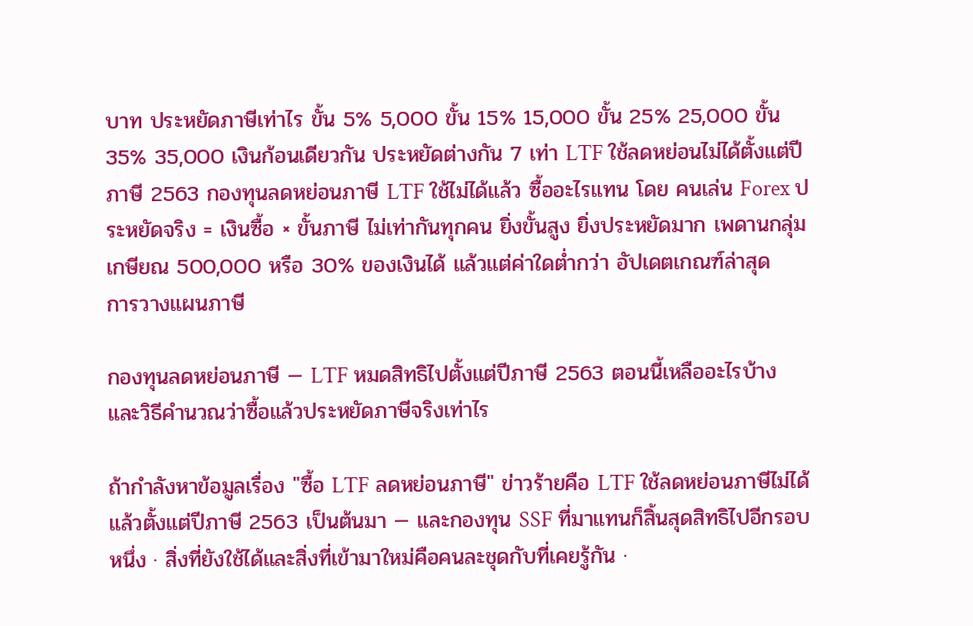บาท ประหยัดภาษีเท่าไร ขั้น 5% 5,000 ขั้น 15% 15,000 ขั้น 25% 25,000 ขั้น 35% 35,000 เงินก้อนเดียวกัน ประหยัดต่างกัน 7 เท่า LTF ใช้ลดหย่อนไม่ได้ตั้งแต่ปีภาษี 2563 กองทุนลดหย่อนภาษี LTF ใช้ไม่ได้แล้ว ซื้ออะไรแทน โดย คนเล่น Forex ประหยัดจริง = เงินซื้อ × ขั้นภาษี ไม่เท่ากันทุกคน ยิ่งขั้นสูง ยิ่งประหยัดมาก เพดานกลุ่มเกษียณ 500,000 หรือ 30% ของเงินได้ แล้วแต่ค่าใดต่ำกว่า อัปเดตเกณฑ์ล่าสุด
การวางแผนภาษี

กองทุนลดหย่อนภาษี — LTF หมดสิทธิไปตั้งแต่ปีภาษี 2563 ตอนนี้เหลืออะไรบ้าง และวิธีคำนวณว่าซื้อแล้วประหยัดภาษีจริงเท่าไร

ถ้ากำลังหาข้อมูลเรื่อง "ซื้อ LTF ลดหย่อนภาษี" ข่าวร้ายคือ LTF ใช้ลดหย่อนภาษีไม่ได้แล้วตั้งแต่ปีภาษี 2563 เป็นต้นมา — และกองทุน SSF ที่มาแทนก็สิ้นสุดสิทธิไปอีกรอบหนึ่ง · สิ่งที่ยังใช้ได้และสิ่งที่เข้ามาใหม่คือคนละชุดกับที่เคยรู้กัน ·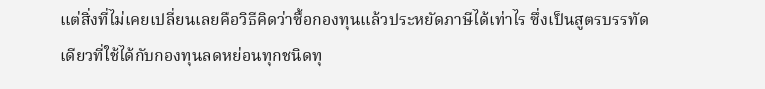แต่สิ่งที่ไม่เคยเปลี่ยนเลยคือวิธีคิดว่าซื้อกองทุนแล้วประหยัดภาษีได้เท่าไร ซึ่งเป็นสูตรบรรทัดเดียวที่ใช้ได้กับกองทุนลดหย่อนทุกชนิดทุ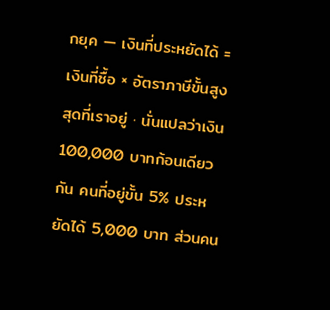กยุค — เงินที่ประหยัดได้ = เงินที่ซื้อ × อัตราภาษีขั้นสูงสุดที่เราอยู่ · นั่นแปลว่าเงิน 100,000 บาทก้อนเดียวกัน คนที่อยู่ขั้น 5% ประหยัดได้ 5,000 บาท ส่วนคน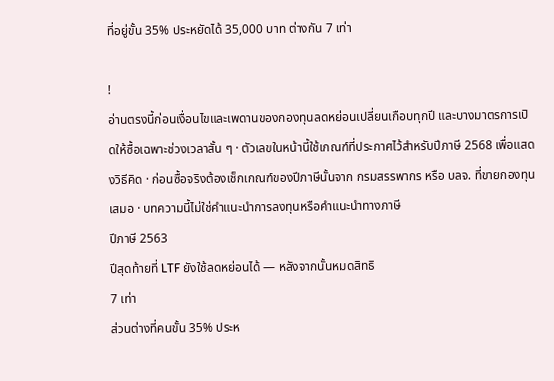ที่อยู่ขั้น 35% ประหยัดได้ 35,000 บาท ต่างกัน 7 เท่า

!
อ่านตรงนี้ก่อนเงื่อนไขและเพดานของกองทุนลดหย่อนเปลี่ยนเกือบทุกปี และบางมาตรการเปิดให้ซื้อเฉพาะช่วงเวลาสั้น ๆ · ตัวเลขในหน้านี้ใช้เกณฑ์ที่ประกาศไว้สำหรับปีภาษี 2568 เพื่อแสดงวิธีคิด · ก่อนซื้อจริงต้องเช็กเกณฑ์ของปีภาษีนั้นจาก กรมสรรพากร หรือ บลจ. ที่ขายกองทุนเสมอ · บทความนี้ไม่ใช่คำแนะนำการลงทุนหรือคำแนะนำทางภาษี
ปีภาษี 2563
ปีสุดท้ายที่ LTF ยังใช้ลดหย่อนได้ — หลังจากนั้นหมดสิทธิ
7 เท่า
ส่วนต่างที่คนขั้น 35% ประห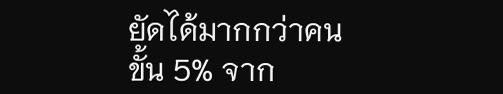ยัดได้มากกว่าคนขั้น 5% จาก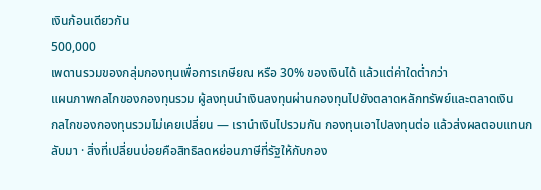เงินก้อนเดียวกัน
500,000
เพดานรวมของกลุ่มกองทุนเพื่อการเกษียณ หรือ 30% ของเงินได้ แล้วแต่ค่าใดต่ำกว่า
แผนภาพกลไกของกองทุนรวม ผู้ลงทุนนำเงินลงทุนผ่านกองทุนไปยังตลาดหลักทรัพย์และตลาดเงิน
กลไกของกองทุนรวมไม่เคยเปลี่ยน — เรานำเงินไปรวมกัน กองทุนเอาไปลงทุนต่อ แล้วส่งผลตอบแทนกลับมา · สิ่งที่เปลี่ยนบ่อยคือสิทธิลดหย่อนภาษีที่รัฐให้กับกอง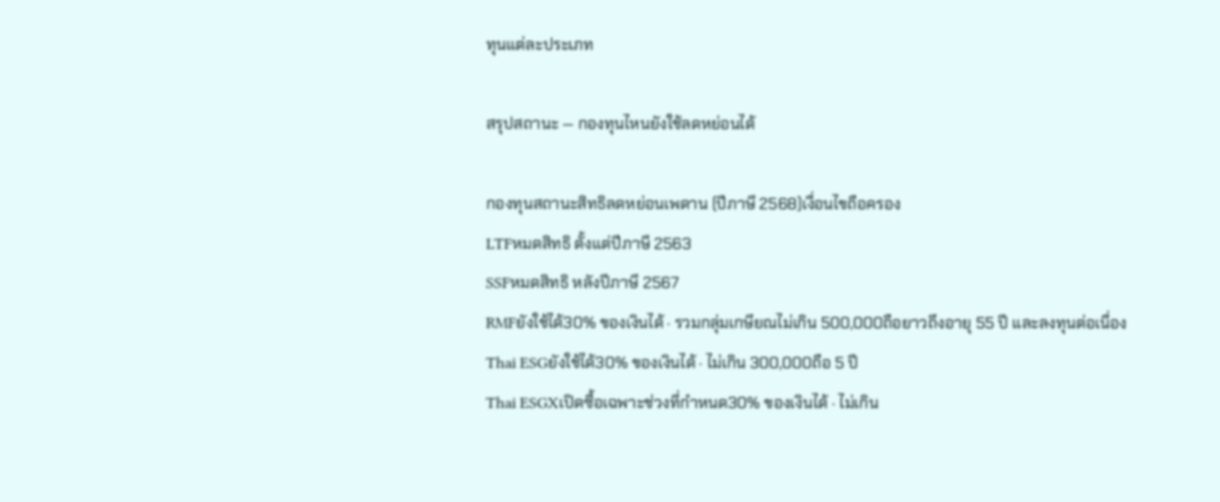ทุนแต่ละประเภท

สรุปสถานะ — กองทุนไหนยังใช้ลดหย่อนได้

กองทุนสถานะสิทธิลดหย่อนเพดาน (ปีภาษี 2568)เงื่อนไขถือครอง
LTFหมดสิทธิ ตั้งแต่ปีภาษี 2563
SSFหมดสิทธิ หลังปีภาษี 2567
RMFยังใช้ได้30% ของเงินได้ · รวมกลุ่มเกษียณไม่เกิน 500,000ถือยาวถึงอายุ 55 ปี และลงทุนต่อเนื่อง
Thai ESGยังใช้ได้30% ของเงินได้ · ไม่เกิน 300,000ถือ 5 ปี
Thai ESGXเปิดซื้อเฉพาะช่วงที่กำหนด30% ของเงินได้ · ไม่เกิน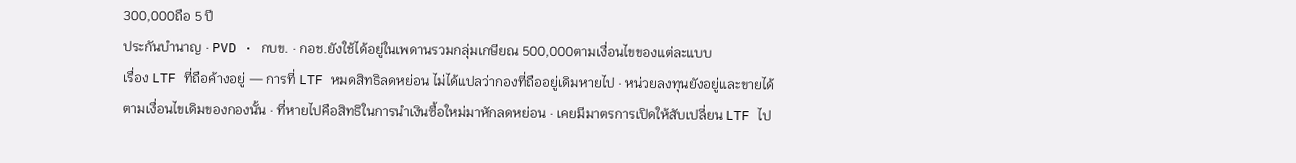300,000ถือ 5 ปี
ประกันบำนาญ · PVD · กบข. · กอช.ยังใช้ได้อยู่ในเพดานรวมกลุ่มเกษียณ 500,000ตามเงื่อนไขของแต่ละแบบ
เรื่อง LTF ที่ถือค้างอยู่ — การที่ LTF หมดสิทธิลดหย่อน ไม่ได้แปลว่ากองที่ถืออยู่เดิมหายไป · หน่วยลงทุนยังอยู่และขายได้ตามเงื่อนไขเดิมของกองนั้น · ที่หายไปคือสิทธิในการนำเงินซื้อใหม่มาหักลดหย่อน · เคยมีมาตรการเปิดให้สับเปลี่ยน LTF ไป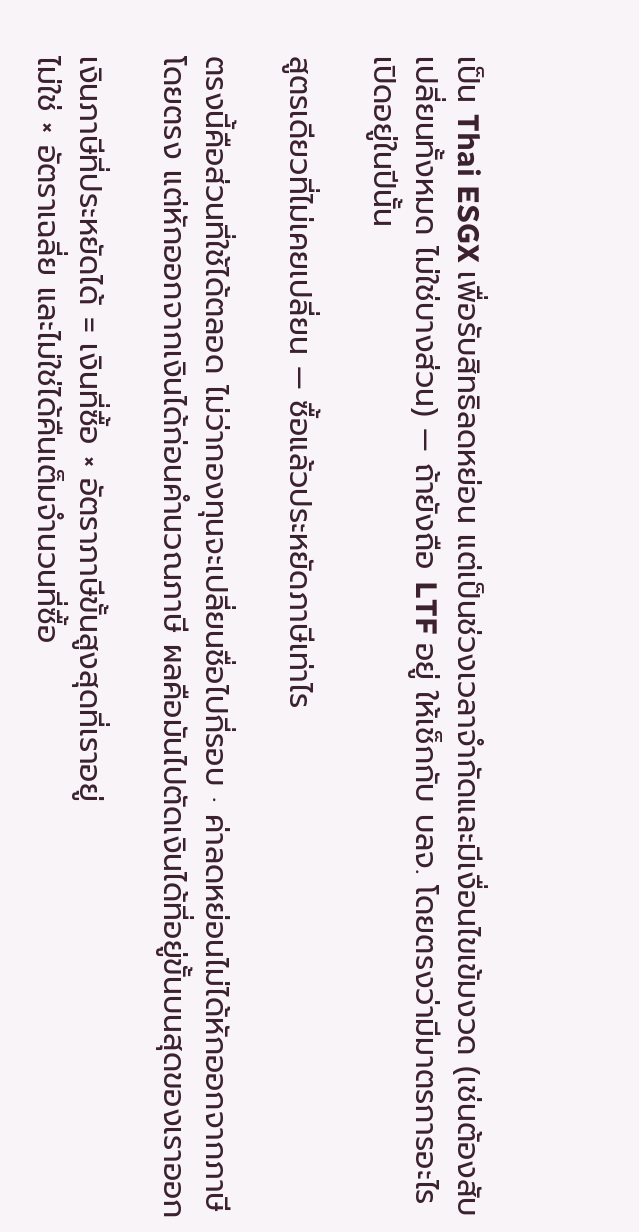เป็น Thai ESGX เพื่อรับสิทธิลดหย่อน แต่เป็นช่วงเวลาจำกัดและมีเงื่อนไขเข้มงวด (เช่นต้องสับเปลี่ยนทั้งหมด ไม่ใช่บางส่วน) — ถ้ายังถือ LTF อยู่ ให้เช็กกับ บลจ. โดยตรงว่ามีมาตรการอะไรเปิดอยู่ในปีนั้น

สูตรเดียวที่ไม่เคยเปลี่ยน — ซื้อแล้วประหยัดภาษีเท่าไร

ตรงนี้คือส่วนที่ใช้ได้ตลอด ไม่ว่ากองทุนจะเปลี่ยนชื่อไปกี่รอบ · ค่าลดหย่อนไม่ได้หักออกจากภาษีโดยตรง แต่หักออกจากเงินได้ก่อนคำนวณภาษี ผลคือมันไปตัดเงินได้ที่อยู่ขั้นบนสุดของเราออก

เงินภาษีที่ประหยัดได้ = เงินที่ซื้อ × อัตราภาษีขั้นสูงสุดที่เราอยู่
ไม่ใช่ × อัตราเฉลี่ย และไม่ใช่ได้คืนเต็มจำนวนที่ซื้อ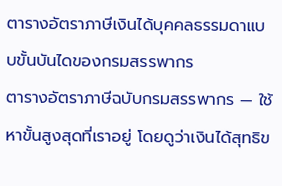ตารางอัตราภาษีเงินได้บุคคลธรรมดาแบบขั้นบันไดของกรมสรรพากร
ตารางอัตราภาษีฉบับกรมสรรพากร — ใช้หาขั้นสูงสุดที่เราอยู่ โดยดูว่าเงินได้สุทธิข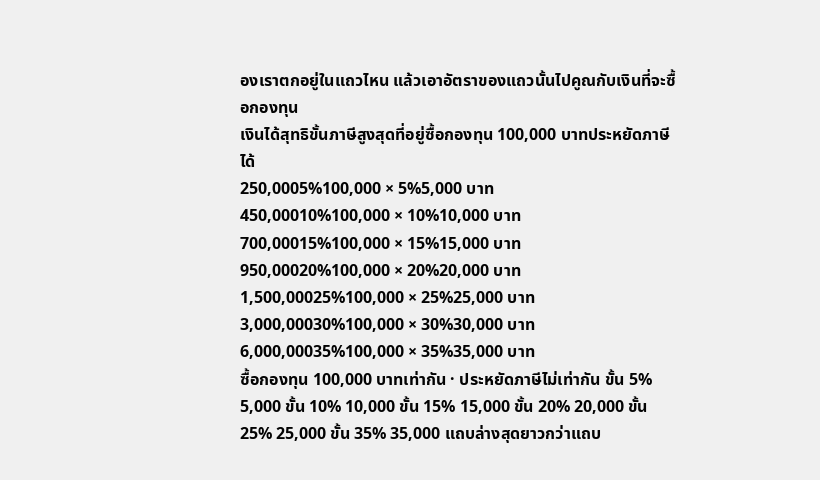องเราตกอยู่ในแถวไหน แล้วเอาอัตราของแถวนั้นไปคูณกับเงินที่จะซื้อกองทุน
เงินได้สุทธิขั้นภาษีสูงสุดที่อยู่ซื้อกองทุน 100,000 บาทประหยัดภาษีได้
250,0005%100,000 × 5%5,000 บาท
450,00010%100,000 × 10%10,000 บาท
700,00015%100,000 × 15%15,000 บาท
950,00020%100,000 × 20%20,000 บาท
1,500,00025%100,000 × 25%25,000 บาท
3,000,00030%100,000 × 30%30,000 บาท
6,000,00035%100,000 × 35%35,000 บาท
ซื้อกองทุน 100,000 บาทเท่ากัน · ประหยัดภาษีไม่เท่ากัน ขั้น 5% 5,000 ขั้น 10% 10,000 ขั้น 15% 15,000 ขั้น 20% 20,000 ขั้น 25% 25,000 ขั้น 35% 35,000 แถบล่างสุดยาวกว่าแถบ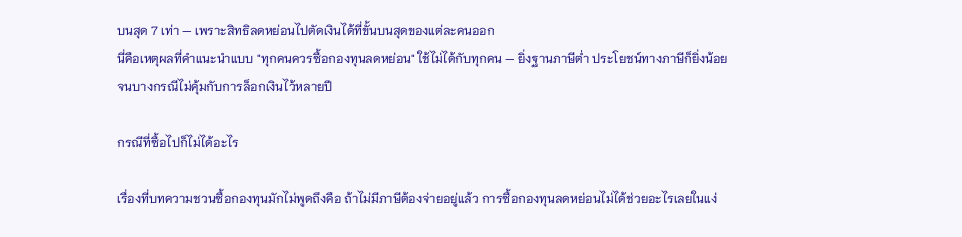บนสุด 7 เท่า — เพราะสิทธิลดหย่อนไปตัดเงินได้ที่ขั้นบนสุดของแต่ละคนออก
นี่คือเหตุผลที่คำแนะนำแบบ "ทุกคนควรซื้อกองทุนลดหย่อน" ใช้ไม่ได้กับทุกคน — ยิ่งฐานภาษีต่ำ ประโยชน์ทางภาษีก็ยิ่งน้อย จนบางกรณีไม่คุ้มกับการล็อกเงินไว้หลายปี

กรณีที่ซื้อไปก็ไม่ได้อะไร

เรื่องที่บทความชวนซื้อกองทุนมักไม่พูดถึงคือ ถ้าไม่มีภาษีต้องจ่ายอยู่แล้ว การซื้อกองทุนลดหย่อนไม่ได้ช่วยอะไรเลยในแง่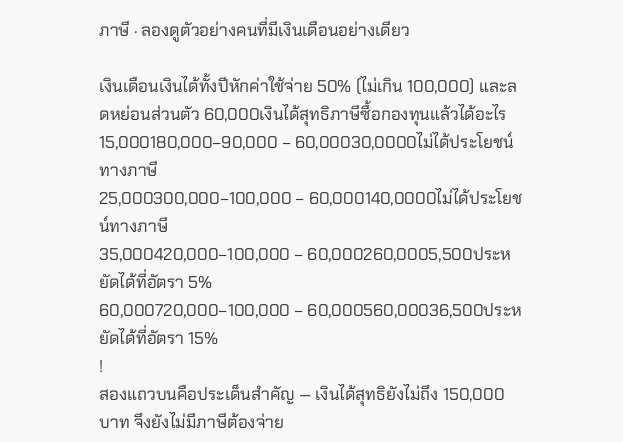ภาษี · ลองดูตัวอย่างคนที่มีเงินเดือนอย่างเดียว

เงินเดือนเงินได้ทั้งปีหักค่าใช้จ่าย 50% (ไม่เกิน 100,000) และลดหย่อนส่วนตัว 60,000เงินได้สุทธิภาษีซื้อกองทุนแล้วได้อะไร
15,000180,000−90,000 − 60,00030,0000ไม่ได้ประโยชน์ทางภาษี
25,000300,000−100,000 − 60,000140,0000ไม่ได้ประโยชน์ทางภาษี
35,000420,000−100,000 − 60,000260,0005,500ประหยัดได้ที่อัตรา 5%
60,000720,000−100,000 − 60,000560,00036,500ประหยัดได้ที่อัตรา 15%
!
สองแถวบนคือประเด็นสำคัญ — เงินได้สุทธิยังไม่ถึง 150,000 บาท จึงยังไม่มีภาษีต้องจ่าย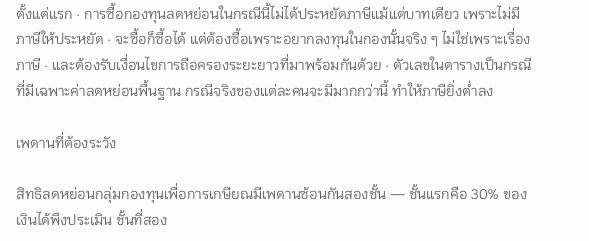ตั้งแต่แรก · การซื้อกองทุนลดหย่อนในกรณีนี้ไม่ได้ประหยัดภาษีแม้แต่บาทเดียว เพราะไม่มีภาษีให้ประหยัด · จะซื้อก็ซื้อได้ แต่ต้องซื้อเพราะอยากลงทุนในกองนั้นจริง ๆ ไม่ใช่เพราะเรื่องภาษี · และต้องรับเงื่อนไขการถือครองระยะยาวที่มาพร้อมกันด้วย · ตัวเลขในตารางเป็นกรณีที่มีเฉพาะค่าลดหย่อนพื้นฐาน กรณีจริงของแต่ละคนจะมีมากกว่านี้ ทำให้ภาษียิ่งต่ำลง

เพดานที่ต้องระวัง

สิทธิลดหย่อนกลุ่มกองทุนเพื่อการเกษียณมีเพดานซ้อนกันสองชั้น — ชั้นแรกคือ 30% ของเงินได้พึงประเมิน ชั้นที่สอง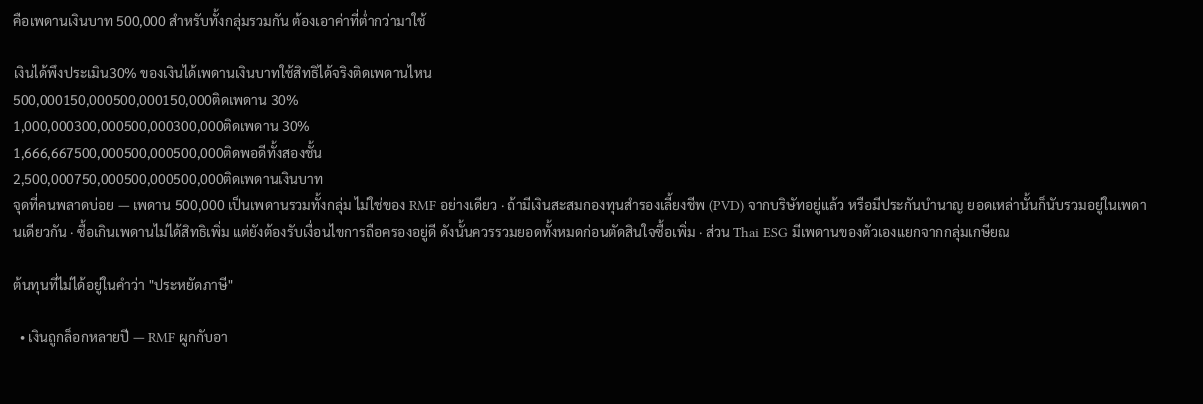คือเพดานเงินบาท 500,000 สำหรับทั้งกลุ่มรวมกัน ต้องเอาค่าที่ต่ำกว่ามาใช้

เงินได้พึงประเมิน30% ของเงินได้เพดานเงินบาทใช้สิทธิได้จริงติดเพดานไหน
500,000150,000500,000150,000ติดเพดาน 30%
1,000,000300,000500,000300,000ติดเพดาน 30%
1,666,667500,000500,000500,000ติดพอดีทั้งสองชั้น
2,500,000750,000500,000500,000ติดเพดานเงินบาท
จุดที่คนพลาดบ่อย — เพดาน 500,000 เป็นเพดานรวมทั้งกลุ่ม ไม่ใช่ของ RMF อย่างเดียว · ถ้ามีเงินสะสมกองทุนสำรองเลี้ยงชีพ (PVD) จากบริษัทอยู่แล้ว หรือมีประกันบำนาญ ยอดเหล่านั้นก็นับรวมอยู่ในเพดานเดียวกัน · ซื้อเกินเพดานไม่ได้สิทธิเพิ่ม แต่ยังต้องรับเงื่อนไขการถือครองอยู่ดี ดังนั้นควรรวมยอดทั้งหมดก่อนตัดสินใจซื้อเพิ่ม · ส่วน Thai ESG มีเพดานของตัวเองแยกจากกลุ่มเกษียณ

ต้นทุนที่ไม่ได้อยู่ในคำว่า "ประหยัดภาษี"

  • เงินถูกล็อกหลายปี — RMF ผูกกับอา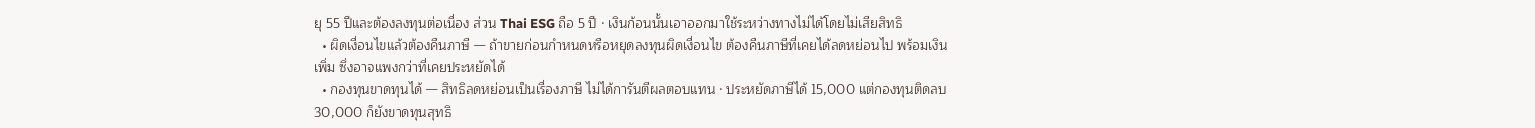ยุ 55 ปีและต้องลงทุนต่อเนื่อง ส่วน Thai ESG ถือ 5 ปี · เงินก้อนนั้นเอาออกมาใช้ระหว่างทางไม่ได้โดยไม่เสียสิทธิ
  • ผิดเงื่อนไขแล้วต้องคืนภาษี — ถ้าขายก่อนกำหนดหรือหยุดลงทุนผิดเงื่อนไข ต้องคืนภาษีที่เคยได้ลดหย่อนไป พร้อมเงินเพิ่ม ซึ่งอาจแพงกว่าที่เคยประหยัดได้
  • กองทุนขาดทุนได้ — สิทธิลดหย่อนเป็นเรื่องภาษี ไม่ได้การันตีผลตอบแทน · ประหยัดภาษีได้ 15,000 แต่กองทุนติดลบ 30,000 ก็ยังขาดทุนสุทธิ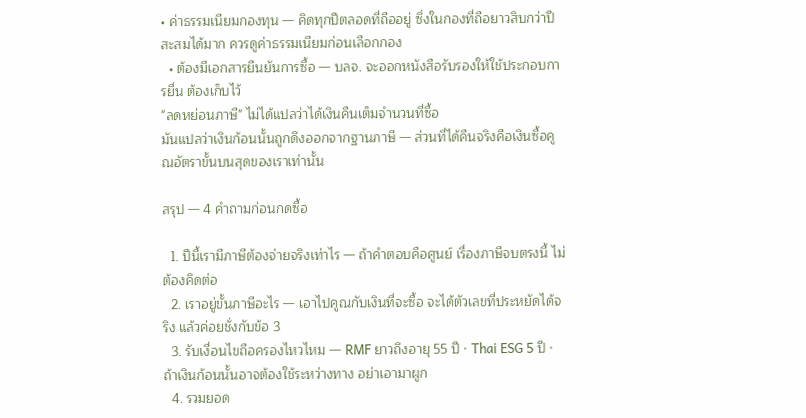• ค่าธรรมเนียมกองทุน — คิดทุกปีตลอดที่ถืออยู่ ซึ่งในกองที่ถือยาวสิบกว่าปีสะสมได้มาก ควรดูค่าธรรมเนียมก่อนเลือกกอง
  • ต้องมีเอกสารยืนยันการซื้อ — บลจ. จะออกหนังสือรับรองให้ใช้ประกอบการยื่น ต้องเก็บไว้
"ลดหย่อนภาษี" ไม่ได้แปลว่าได้เงินคืนเต็มจำนวนที่ซื้อ
มันแปลว่าเงินก้อนนั้นถูกดึงออกจากฐานภาษี — ส่วนที่ได้คืนจริงคือเงินซื้อคูณอัตราขั้นบนสุดของเราเท่านั้น

สรุป — 4 คำถามก่อนกดซื้อ

  1. ปีนี้เรามีภาษีต้องจ่ายจริงเท่าไร — ถ้าคำตอบคือศูนย์ เรื่องภาษีจบตรงนี้ ไม่ต้องคิดต่อ
  2. เราอยู่ขั้นภาษีอะไร — เอาไปคูณกับเงินที่จะซื้อ จะได้ตัวเลขที่ประหยัดได้จริง แล้วค่อยชั่งกับข้อ 3
  3. รับเงื่อนไขถือครองไหวไหม — RMF ยาวถึงอายุ 55 ปี · Thai ESG 5 ปี · ถ้าเงินก้อนนั้นอาจต้องใช้ระหว่างทาง อย่าเอามาผูก
  4. รวมยอด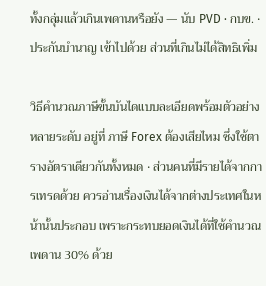ทั้งกลุ่มแล้วเกินเพดานหรือยัง — นับ PVD · กบข. · ประกันบำนาญ เข้าไปด้วย ส่วนที่เกินไม่ได้สิทธิเพิ่ม

วิธีคำนวณภาษีขั้นบันไดแบบละเอียดพร้อมตัวอย่างหลายระดับ อยู่ที่ ภาษี Forex ต้องเสียไหม ซึ่งใช้ตารางอัตราเดียวกันทั้งหมด · ส่วนคนที่มีรายได้จากการเทรดด้วย ควรอ่านเรื่องเงินได้จากต่างประเทศในหน้านั้นประกอบ เพราะกระทบยอดเงินได้ที่ใช้คำนวณเพดาน 30% ด้วย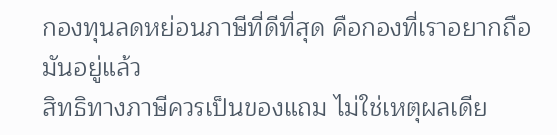กองทุนลดหย่อนภาษีที่ดีที่สุด คือกองที่เราอยากถือมันอยู่แล้ว
สิทธิทางภาษีควรเป็นของแถม ไม่ใช่เหตุผลเดีย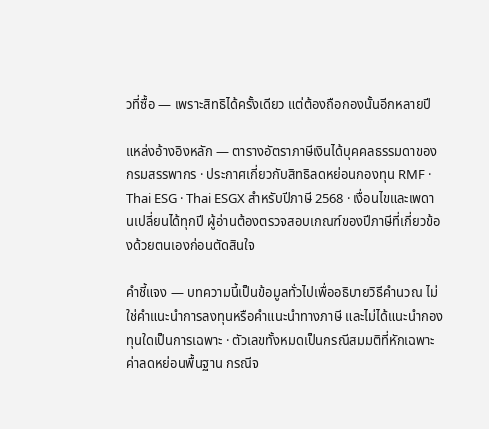วที่ซื้อ — เพราะสิทธิได้ครั้งเดียว แต่ต้องถือกองนั้นอีกหลายปี

แหล่งอ้างอิงหลัก — ตารางอัตราภาษีเงินได้บุคคลธรรมดาของ กรมสรรพากร · ประกาศเกี่ยวกับสิทธิลดหย่อนกองทุน RMF · Thai ESG · Thai ESGX สำหรับปีภาษี 2568 · เงื่อนไขและเพดานเปลี่ยนได้ทุกปี ผู้อ่านต้องตรวจสอบเกณฑ์ของปีภาษีที่เกี่ยวข้องด้วยตนเองก่อนตัดสินใจ

คำชี้แจง — บทความนี้เป็นข้อมูลทั่วไปเพื่ออธิบายวิธีคำนวณ ไม่ใช่คำแนะนำการลงทุนหรือคำแนะนำทางภาษี และไม่ได้แนะนำกองทุนใดเป็นการเฉพาะ · ตัวเลขทั้งหมดเป็นกรณีสมมติที่หักเฉพาะค่าลดหย่อนพื้นฐาน กรณีจ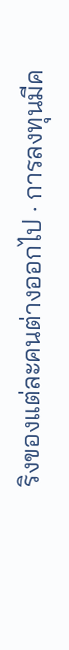ริงของแต่ละคนต่างออกไป · การลงทุนมีค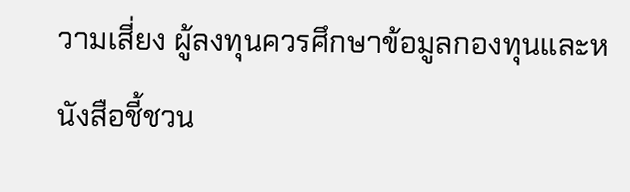วามเสี่ยง ผู้ลงทุนควรศึกษาข้อมูลกองทุนและหนังสือชี้ชวน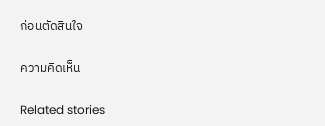ก่อนตัดสินใจ

ความคิดเห็น

Related stories